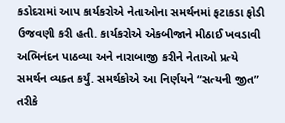કડોદરામાં આપ કાર્યકરોએ નેતાઓના સમર્થનમાં ફટાકડા ફોડી ઉજવણી કરી હતી. કાર્યકરોએ એકબીજાને મીઠાઈ ખવડાવી અભિનંદન પાઠવ્યા અને નારાબાજી કરીને નેતાઓ પ્રત્યે સમર્થન વ્યક્ત કર્યું. સમર્થકોએ આ નિર્ણયને “સત્યની જીત” તરીકે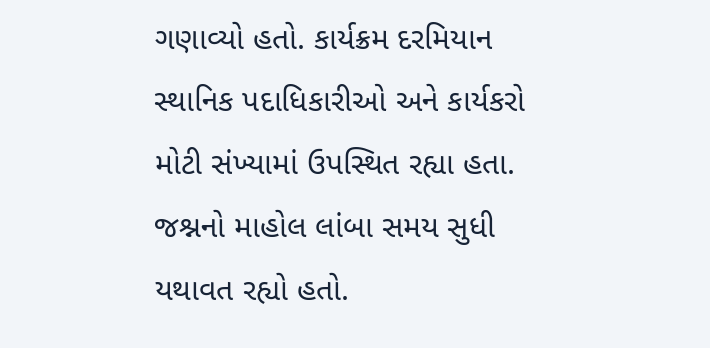ગણાવ્યો હતો. કાર્યક્રમ દરમિયાન સ્થાનિક પદાધિકારીઓ અને કાર્યકરો મોટી સંખ્યામાં ઉપસ્થિત રહ્યા હતા. જશ્નનો માહોલ લાંબા સમય સુધી યથાવત રહ્યો હતો.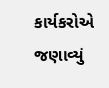કાર્યકરોએ જણાવ્યું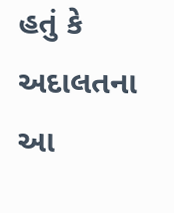હતું કે અદાલતના આ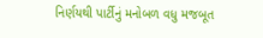નિર્ણયથી પાર્ટીનું મનોબળ વધુ મજબૂત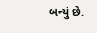બન્યું છે.